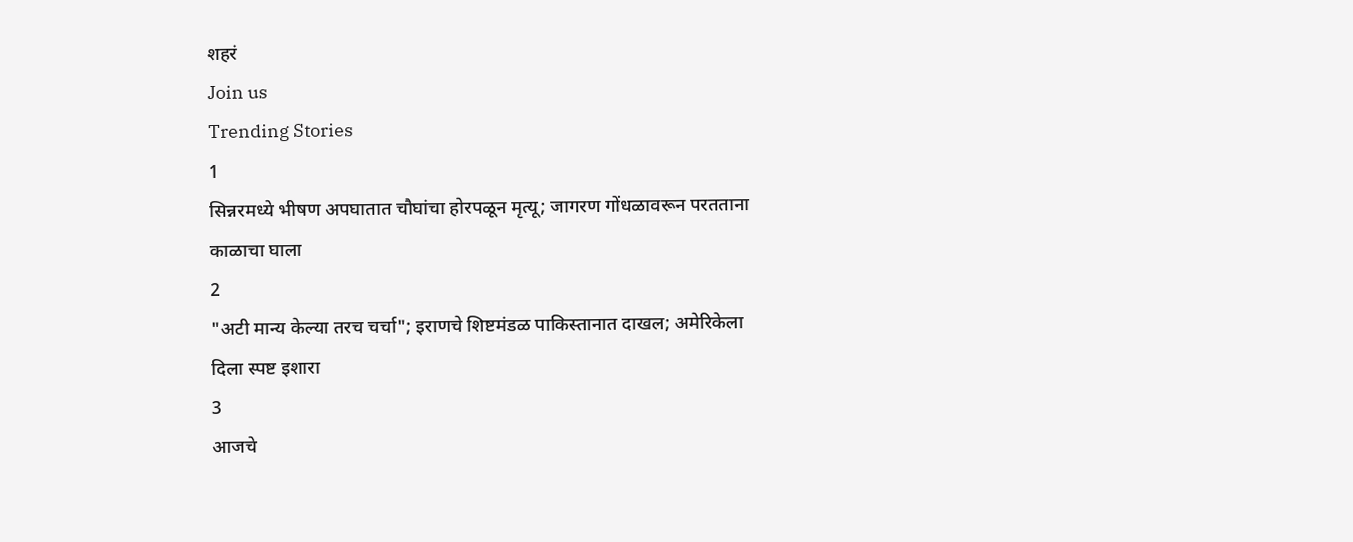शहरं
Join us
Trending Stories
1
सिन्नरमध्ये भीषण अपघातात चौघांचा होरपळून मृत्यू; जागरण गोंधळावरून परतताना काळाचा घाला
2
"अटी मान्य केल्या तरच चर्चा"; इराणचे शिष्टमंडळ पाकिस्तानात दाखल; अमेरिकेला दिला स्पष्ट इशारा
3
आजचे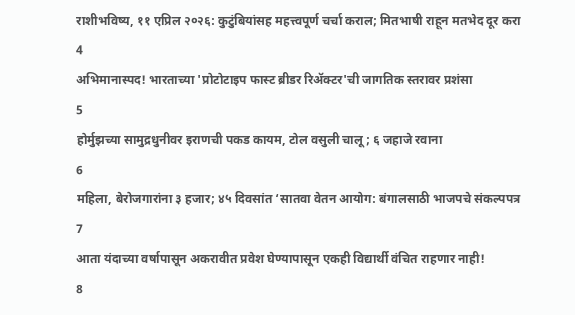राशीभविष्य, ११ एप्रिल २०२६: कुटुंबियांसह महत्त्वपूर्ण चर्चा कराल; मितभाषी राहून मतभेद दूर करा
4
अभिमानास्पद! भारताच्या 'प्रोटोटाइप फास्ट ब्रीडर रिॲक्टर'ची जागतिक स्तरावर प्रशंसा
5
होर्मुझच्या सामुद्रधुनीवर इराणची पकड कायम, टोल वसुली चालू; ६ जहाजे रवाना
6
महिला, बेरोजगारांना ३ हजार; ४५ दिवसांत ‘सातवा वेतन आयोग: बंगालसाठी भाजपचे संकल्पपत्र
7
आता यंदाच्या वर्षापासून अकरावीत प्रवेश घेण्यापासून एकही विद्यार्थी वंचित राहणार नाही!
8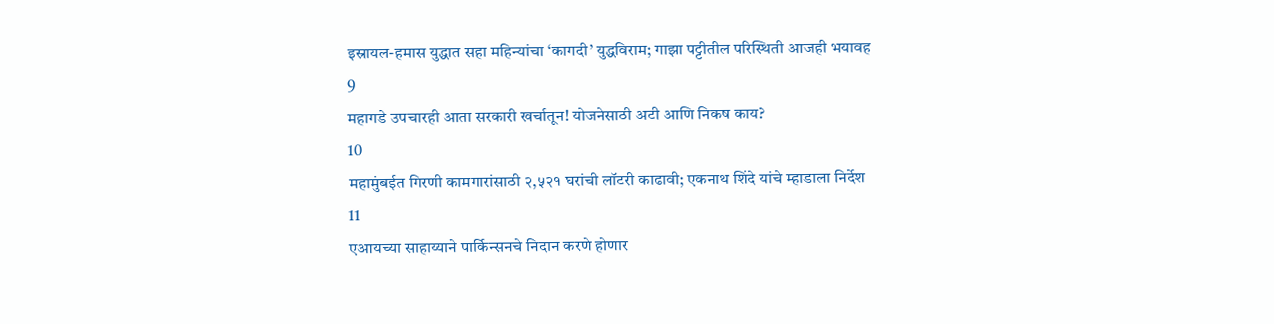इस्रायल-हमास युद्धात सहा महिन्यांचा ‘कागदी’ युद्धविराम; गाझा पट्टीतील परिस्थिती आजही भयावह
9
महागडे उपचारही आता सरकारी खर्चातून! योजनेसाठी अटी आणि निकष काय?
10
महामुंबईत गिरणी कामगारांसाठी २,५२१ घरांची लॉटरी काढावी; एकनाथ शिंदे यांचे म्हाडाला निर्देश
11
एआयच्या साहाय्याने पार्किन्सनचे निदान करणे होणार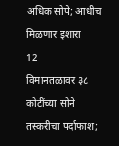अधिक सोपे; आधीच मिळणार इशारा
12
विमानतळावर ३८ कोटींच्या सोने तस्करीचा पर्दाफाश;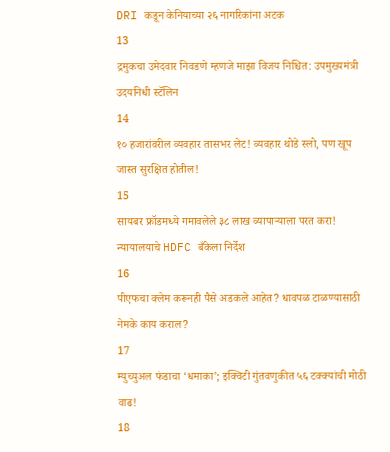DRI कडून केनियाच्या २६ नागरिकांना अटक
13
द्रमुकचा उमेदवार निवडणे म्हणजे माझा विजय निश्चित: उपमुख्यमंत्री उदयनिधी स्टॅलिन
14
१० हजारांवरील व्यवहार तासभर लेट! व्यवहार थोडे स्लो, पण खूप जास्त सुरक्षित होतील!
15
सायबर फ्रॉडमध्ये गमावलेले ३८ लाख व्यापाऱ्याला परत करा! न्यायालयाचे HDFC बँकेला निर्देश
16
पीएफचा क्लेम करूनही पैसे अडकले आहेत? धावपळ टाळण्यासाठी नेमके काय कराल?
17
म्युच्युअल फंडाचा ‘धमाका’; इक्विटी गुंतवणुकीत ५६ टक्क्यांची मोठी वाढ!
18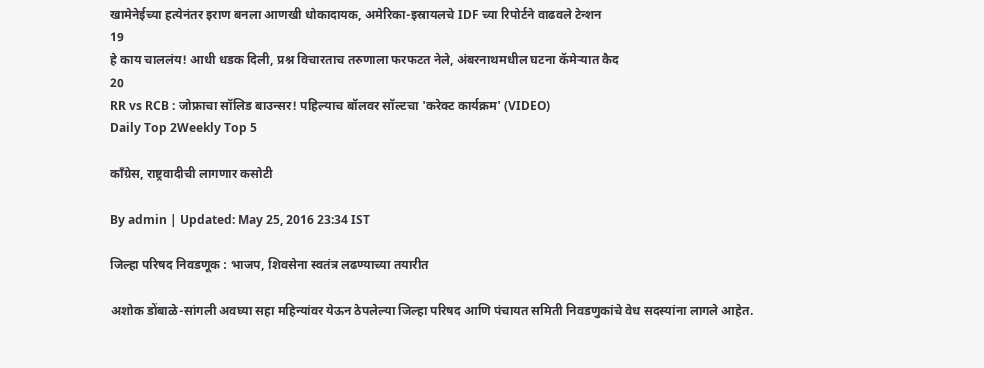खामेनेईच्या हत्येनंतर इराण बनला आणखी धोकादायक, अमेरिका-इस्रायलचे IDF च्या रिपोर्टने वाढवले टेन्शन
19
हे काय चाललंय! आधी धडक दिली, प्रश्न विचारताच तरुणाला फरफटत नेले, अंबरनाथमधील घटना कॅमेऱ्यात कैद
20
RR vs RCB : जोफ्राचा सॉलिड बाउन्सर! पहिल्याच बॉलवर सॉल्टचा 'करेक्ट कार्यक्रम' (VIDEO)
Daily Top 2Weekly Top 5

काँग्रेस, राष्ट्रवादीची लागणार कसोटी

By admin | Updated: May 25, 2016 23:34 IST

जिल्हा परिषद निवडणूक : भाजप, शिवसेना स्वतंत्र लढण्याच्या तयारीत

अशोक डोंबाळे-सांगली अवघ्या सहा महिन्यांवर येऊन ठेपलेल्या जिल्हा परिषद आणि पंचायत समिती निवडणुकांचे वेध सदस्यांना लागले आहेत.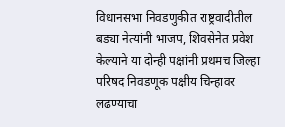विधानसभा निवडणुकीत राष्ट्रवादीतील बड्या नेत्यांनी भाजप, शिवसेनेत प्रवेश केल्याने या दोन्ही पक्षांनी प्रथमच जिल्हा परिषद निवडणूक पक्षीय चिन्हावर लढण्याचा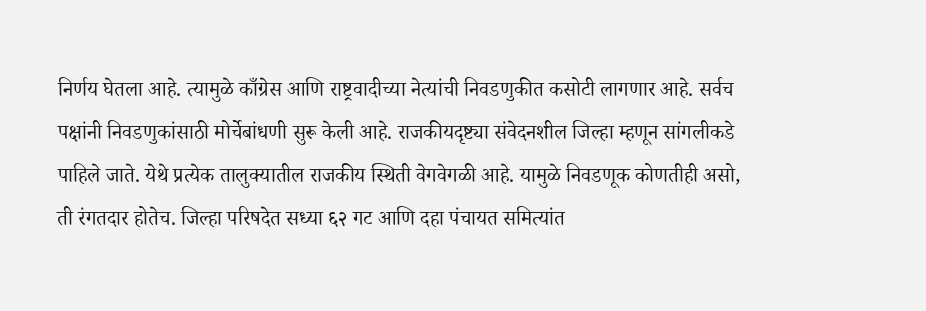निर्णय घेतला आहे. त्यामुळे काँग्रेस आणि राष्ट्रवादीच्या नेत्यांची निवडणुकीत कसोटी लागणार आहे. सर्वच पक्षांनी निवडणुकांसाठी मोर्चेबांधणी सुरू केली आहे. राजकीयदृष्ट्या संवेदनशील जिल्हा म्हणून सांगलीकडे पाहिले जाते. येथे प्रत्येक तालुक्यातील राजकीय स्थिती वेगवेगळी आहे. यामुळे निवडणूक कोणतीही असो, ती रंगतदार होतेच. जिल्हा परिषदेत सध्या ६२ गट आणि दहा पंचायत समित्यांत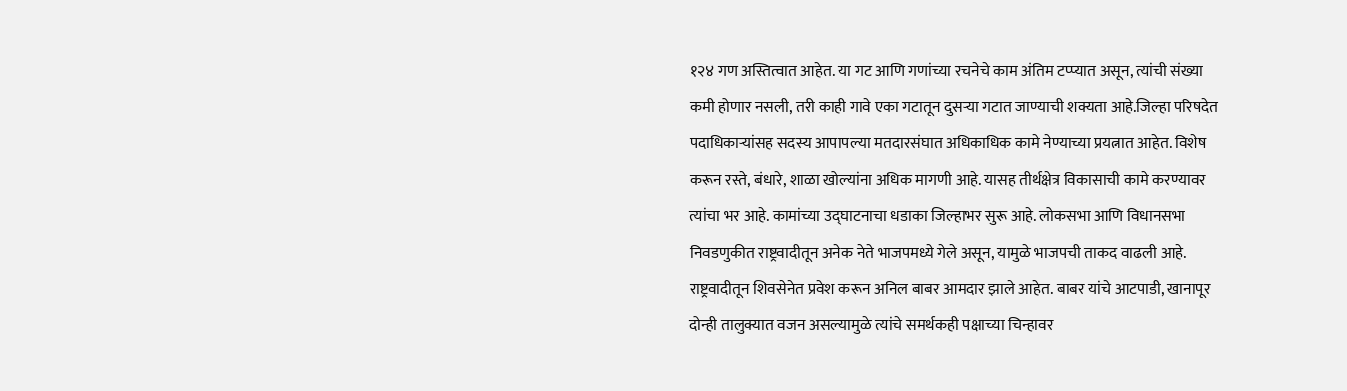१२४ गण अस्तित्वात आहेत. या गट आणि गणांच्या रचनेचे काम अंतिम टप्प्यात असून, त्यांची संख्या कमी होणार नसली, तरी काही गावे एका गटातून दुसऱ्या गटात जाण्याची शक्यता आहे.जिल्हा परिषदेत पदाधिकाऱ्यांसह सदस्य आपापल्या मतदारसंघात अधिकाधिक कामे नेण्याच्या प्रयत्नात आहेत. विशेष करून रस्ते, बंधारे, शाळा खोल्यांना अधिक मागणी आहे. यासह तीर्थक्षेत्र विकासाची कामे करण्यावर त्यांचा भर आहे. कामांच्या उद्घाटनाचा धडाका जिल्हाभर सुरू आहे. लोकसभा आणि विधानसभा निवडणुकीत राष्ट्रवादीतून अनेक नेते भाजपमध्ये गेले असून, यामुळे भाजपची ताकद वाढली आहे. राष्ट्रवादीतून शिवसेनेत प्रवेश करून अनिल बाबर आमदार झाले आहेत. बाबर यांचे आटपाडी, खानापूर दोन्ही तालुक्यात वजन असल्यामुळे त्यांचे समर्थकही पक्षाच्या चिन्हावर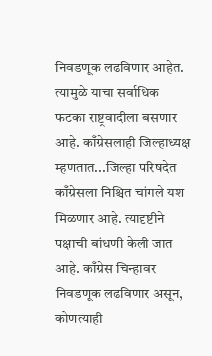निवडणूक लढविणार आहेत. त्यामुळे याचा सर्वाधिक फटका राष्ट्रवादीला बसणार आहे. काँग्रेसलाही जिल्हाध्यक्ष म्हणतात...जिल्हा परिषदेत काँग्रेसला निश्चित चांगले यश मिळणार आहे. त्यादृष्टीने पक्षाची बांधणी केली जात आहे. काँग्रेस चिन्हावर निवडणूक लढविणार असून, कोणत्याही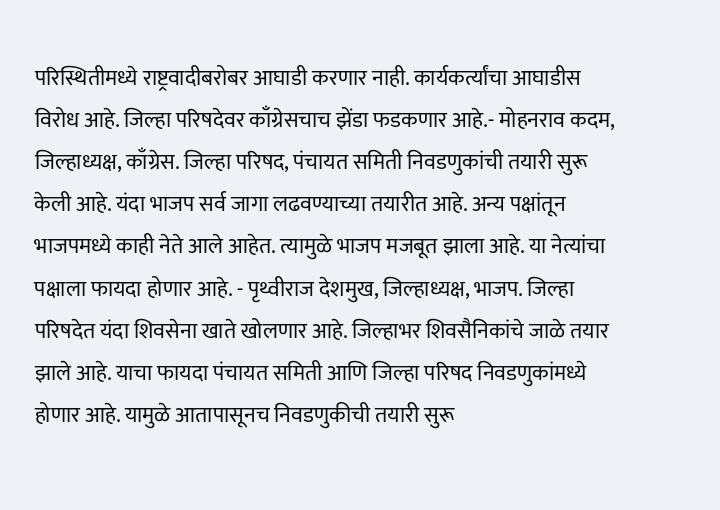परिस्थितीमध्ये राष्ट्रवादीबरोबर आघाडी करणार नाही. कार्यकर्त्यांचा आघाडीस विरोध आहे. जिल्हा परिषदेवर काँग्रेसचाच झेंडा फडकणार आहे.- मोहनराव कदम, जिल्हाध्यक्ष, काँग्रेस. जिल्हा परिषद, पंचायत समिती निवडणुकांची तयारी सुरू केली आहे. यंदा भाजप सर्व जागा लढवण्याच्या तयारीत आहे. अन्य पक्षांतून भाजपमध्ये काही नेते आले आहेत. त्यामुळे भाजप मजबूत झाला आहे. या नेत्यांचा पक्षाला फायदा होणार आहे. - पृथ्वीराज देशमुख, जिल्हाध्यक्ष, भाजप. जिल्हा परिषदेत यंदा शिवसेना खाते खोलणार आहे. जिल्हाभर शिवसैनिकांचे जाळे तयार झाले आहे. याचा फायदा पंचायत समिती आणि जिल्हा परिषद निवडणुकांमध्ये होणार आहे. यामुळे आतापासूनच निवडणुकीची तयारी सुरू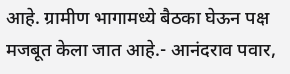आहे. ग्रामीण भागामध्ये बैठका घेऊन पक्ष मजबूत केला जात आहे.- आनंदराव पवार,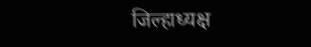जिल्हाध्यक्ष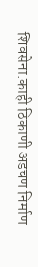शिवसेना.काही ठिकाणी अडचण निर्माण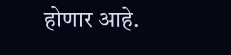होणार आहे.